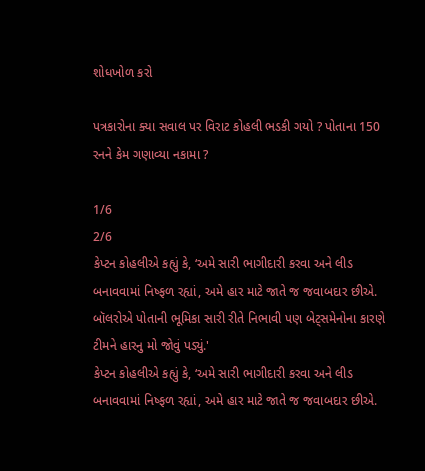શોધખોળ કરો

પત્રકારોના ક્યા સવાલ પર વિરાટ કોહલી ભડકી ગયો ? પોતાના 150 રનને કેમ ગણાવ્યા નકામા ?

1/6
2/6
કેપ્ટન કોહલીએ કહ્યું કે, ‘અમે સારી ભાગીદારી કરવા અને લીડ બનાવવામાં નિષ્ફળ રહ્યાં, અમે હાર માટે જાતે જ જવાબદાર છીએ. બૉલરોએ પોતાની ભૂમિકા સારી રીતે નિભાવી પણ બેટ્સમેનોના કારણે ટીમને હારનુ મો જોવું પડ્યું.'
કેપ્ટન કોહલીએ કહ્યું કે, ‘અમે સારી ભાગીદારી કરવા અને લીડ બનાવવામાં નિષ્ફળ રહ્યાં, અમે હાર માટે જાતે જ જવાબદાર છીએ.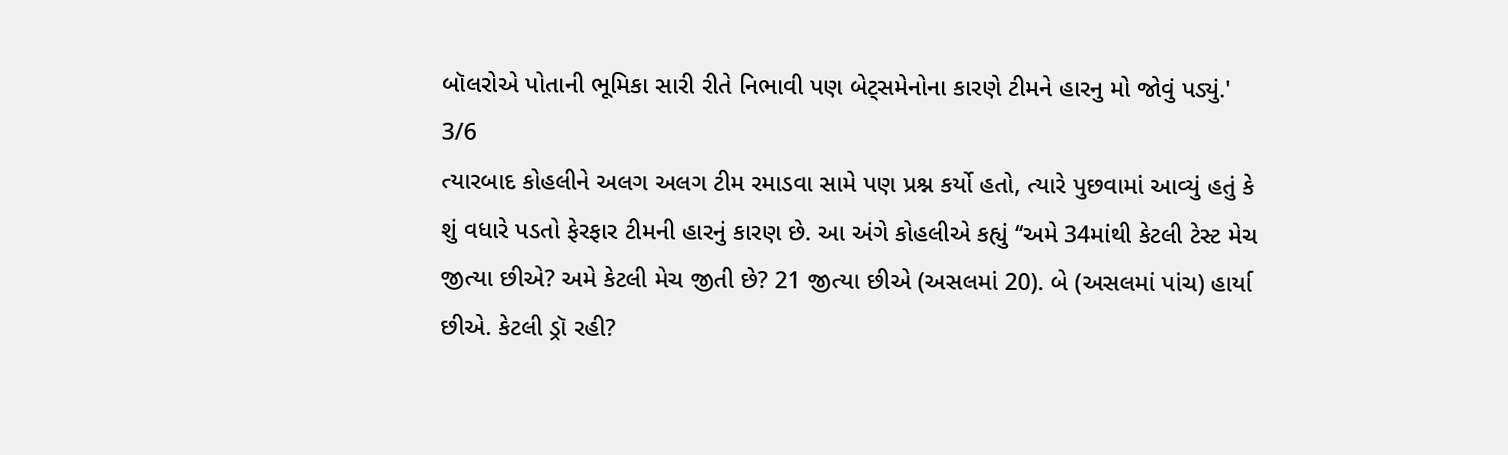બૉલરોએ પોતાની ભૂમિકા સારી રીતે નિભાવી પણ બેટ્સમેનોના કારણે ટીમને હારનુ મો જોવું પડ્યું.'
3/6
ત્યારબાદ કોહલીને અલગ અલગ ટીમ રમાડવા સામે પણ પ્રશ્ન કર્યો હતો, ત્યારે પુછવામાં આવ્યું હતું કે શું વધારે પડતો ફેરફાર ટીમની હારનું કારણ છે. આ અંગે કોહલીએ કહ્યું ‘‘અમે 34માંથી કેટલી ટેસ્ટ મેચ જીત્યા છીએ? અમે કેટલી મેચ જીતી છે? 21 જીત્યા છીએ (અસલમાં 20). બે (અસલમાં પાંચ) હાર્યા છીએ. કેટલી ડ્રૉ રહી?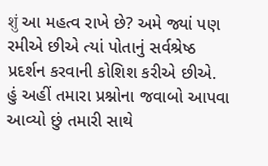शुं આ મહત્વ રાખે છે? અમે જ્યાં પણ રમીએ છીએ ત્યાં પોતાનું સર્વશ્રેષ્ઠ પ્રદર્શન કરવાની કોશિશ કરીએ છીએ. હું અહીં તમારા પ્રશ્નોના જવાબો આપવા આવ્યો છું તમારી સાથે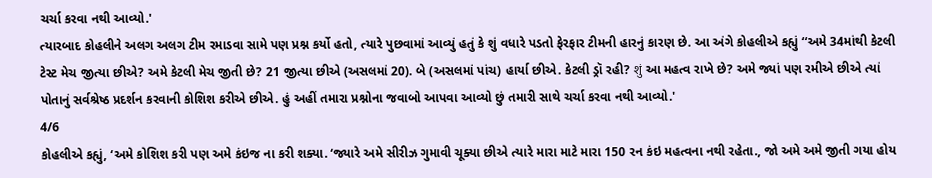ચર્ચા કરવા નથી આવ્યો.'
ત્યારબાદ કોહલીને અલગ અલગ ટીમ રમાડવા સામે પણ પ્રશ્ન કર્યો હતો, ત્યારે પુછવામાં આવ્યું હતું કે શું વધારે પડતો ફેરફાર ટીમની હારનું કારણ છે. આ અંગે કોહલીએ કહ્યું ‘‘અમે 34માંથી કેટલી ટેસ્ટ મેચ જીત્યા છીએ? અમે કેટલી મેચ જીતી છે? 21 જીત્યા છીએ (અસલમાં 20). બે (અસલમાં પાંચ) હાર્યા છીએ. કેટલી ડ્રૉ રહી? शुं આ મહત્વ રાખે છે? અમે જ્યાં પણ રમીએ છીએ ત્યાં પોતાનું સર્વશ્રેષ્ઠ પ્રદર્શન કરવાની કોશિશ કરીએ છીએ. હું અહીં તમારા પ્રશ્નોના જવાબો આપવા આવ્યો છું તમારી સાથે ચર્ચા કરવા નથી આવ્યો.'
4/6
કોહલીએ કહ્યું, ‘અમે કોશિશ કરી પણ અમે કંઇજ ના કરી શક્યા. ‘જ્યારે અમે સીરીઝ ગુમાવી ચૂક્યા છીએ ત્યારે મારા માટે મારા 150 રન કંઇ મહત્વના નથી રહેતા., જો અમે અમે જીતી ગયા હોય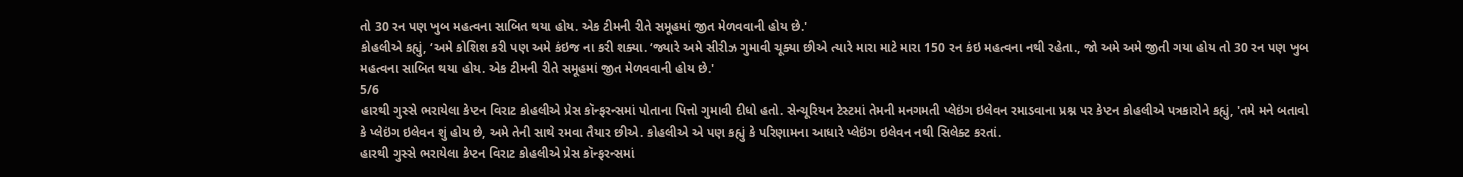તો 30 રન પણ ખુબ મહત્વના સાબિત થયા હોય. એક ટીમની રીતે સમૂહમાં જીત મેળવવાની હોય છે.'
કોહલીએ કહ્યું, ‘અમે કોશિશ કરી પણ અમે કંઇજ ના કરી શક્યા. ‘જ્યારે અમે સીરીઝ ગુમાવી ચૂક્યા છીએ ત્યારે મારા માટે મારા 150 રન કંઇ મહત્વના નથી રહેતા., જો અમે અમે જીતી ગયા હોય તો 30 રન પણ ખુબ મહત્વના સાબિત થયા હોય. એક ટીમની રીતે સમૂહમાં જીત મેળવવાની હોય છે.'
5/6
હારથી ગુસ્સે ભરાયેલા કેપ્ટન વિરાટ કોહલીએ પ્રેસ કૉન્ફરન્સમાં પોતાના પિત્તો ગુમાવી દીધો હતો. સેન્ચૂરિયન ટેસ્ટમાં તેમની મનગમતી પ્લેઇંગ ઇલેવન રમાડવાના પ્રશ્ન પર કેપ્ટન કોહલીએ પત્રકારોને કહ્યું, 'તમે મને બતાવો કે પ્લેઇંગ ઇલેવન શું હોય છે, અમે તેની સાથે રમવા તૈયાર છીએ. કોહલીએ એ પણ કહ્યું કે પરિણામના આધારે પ્લેઇંગ ઇલેવન નથી સિલેક્ટ કરતાં.
હારથી ગુસ્સે ભરાયેલા કેપ્ટન વિરાટ કોહલીએ પ્રેસ કૉન્ફરન્સમાં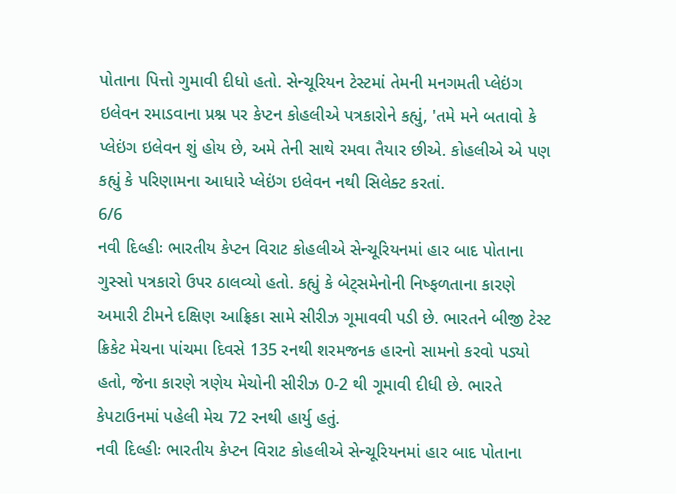પોતાના પિત્તો ગુમાવી દીધો હતો. સેન્ચૂરિયન ટેસ્ટમાં તેમની મનગમતી પ્લેઇંગ ઇલેવન રમાડવાના પ્રશ્ન પર કેપ્ટન કોહલીએ પત્રકારોને કહ્યું, 'તમે મને બતાવો કે પ્લેઇંગ ઇલેવન શું હોય છે, અમે તેની સાથે રમવા તૈયાર છીએ. કોહલીએ એ પણ કહ્યું કે પરિણામના આધારે પ્લેઇંગ ઇલેવન નથી સિલેક્ટ કરતાં.
6/6
નવી દિલ્હીઃ ભારતીય કેપ્ટન વિરાટ કોહલીએ સેન્ચૂરિયનમાં હાર બાદ પોતાના ગુસ્સો પત્રકારો ઉપર ઠાલવ્યો હતો. કહ્યું કે બેટ્સમેનોની નિષ્ફળતાના કારણે અમારી ટીમને દક્ષિણ આફ્રિકા સામે સીરીઝ ગૂમાવવી પડી છે. ભારતને બીજી ટેસ્ટ ક્રિકેટ મેચના પાંચમા દિવસે 135 રનથી શરમજનક હારનો સામનો કરવો પડ્યો હતો, જેના કારણે ત્રણેય મેચોની સીરીઝ 0-2 થી ગૂમાવી દીધી છે. ભારતે કેપટાઉનમાં પહેલી મેચ 72 રનથી હાર્યુ હતું.
નવી દિલ્હીઃ ભારતીય કેપ્ટન વિરાટ કોહલીએ સેન્ચૂરિયનમાં હાર બાદ પોતાના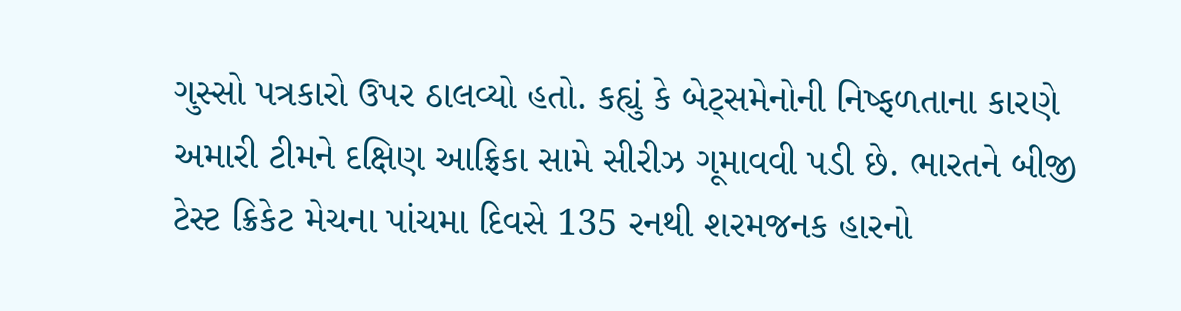ગુસ્સો પત્રકારો ઉપર ઠાલવ્યો હતો. કહ્યું કે બેટ્સમેનોની નિષ્ફળતાના કારણે અમારી ટીમને દક્ષિણ આફ્રિકા સામે સીરીઝ ગૂમાવવી પડી છે. ભારતને બીજી ટેસ્ટ ક્રિકેટ મેચના પાંચમા દિવસે 135 રનથી શરમજનક હારનો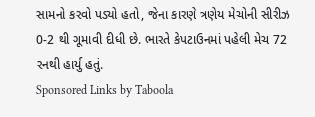સામનો કરવો પડ્યો હતો, જેના કારણે ત્રણેય મેચોની સીરીઝ 0-2 થી ગૂમાવી દીધી છે. ભારતે કેપટાઉનમાં પહેલી મેચ 72 રનથી હાર્યુ હતું.
Sponsored Links by Taboola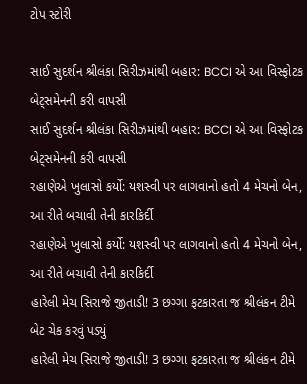ટોપ સ્ટોરી

સાઈ સુદર્શન શ્રીલંકા સિરીઝમાંથી બહાર: BCCI એ આ વિસ્ફોટક બેટ્સમેનની કરી વાપસી
સાઈ સુદર્શન શ્રીલંકા સિરીઝમાંથી બહાર: BCCI એ આ વિસ્ફોટક બેટ્સમેનની કરી વાપસી
રહાણેએ ખુલાસો કર્યો: યશસ્વી પર લાગવાનો હતો 4 મેચનો બેન, આ રીતે બચાવી તેની કારકિર્દી
રહાણેએ ખુલાસો કર્યો: યશસ્વી પર લાગવાનો હતો 4 મેચનો બેન, આ રીતે બચાવી તેની કારકિર્દી
હારેલી મેચ સિરાજે જીતાડી! 3 છગ્ગા ફટકારતા જ શ્રીલંકન ટીમે બેટ ચેક કરવું પડ્યું
હારેલી મેચ સિરાજે જીતાડી! 3 છગ્ગા ફટકારતા જ શ્રીલંકન ટીમે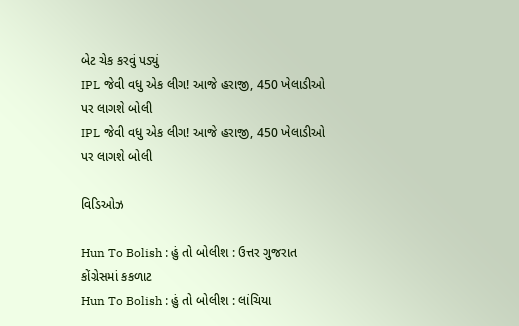બેટ ચેક કરવું પડ્યું
IPL જેવી વધુ એક લીગ! આજે હરાજી, 450 ખેલાડીઓ પર લાગશે બોલી
IPL જેવી વધુ એક લીગ! આજે હરાજી, 450 ખેલાડીઓ પર લાગશે બોલી

વિડિઓઝ

Hun To Bolish : હું તો બોલીશ : ઉત્તર ગુજરાત કોંગ્રેસમાં કકળાટ
Hun To Bolish : હું તો બોલીશ : લાંચિયા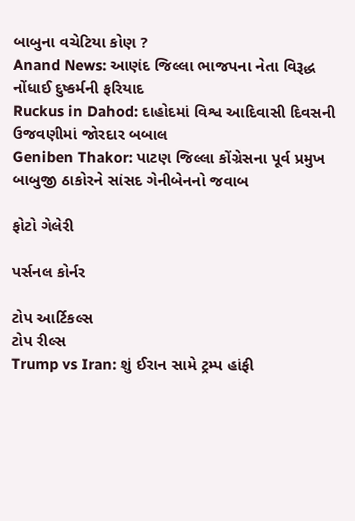બાબુના વચેટિયા કોણ ?
Anand News: આણંદ જિલ્લા ભાજપના નેતા વિરૂદ્ધ નોંધાઈ દુષ્કર્મની ફરિયાદ
Ruckus in Dahod: દાહોદમાં વિશ્વ આદિવાસી દિવસની ઉજવણીમાં જોરદાર બબાલ
Geniben Thakor: પાટણ જિલ્લા કોંગ્રેસના પૂર્વ પ્રમુખ બાબુજી ઠાકોરને સાંસદ ગેનીબેનનો જવાબ

ફોટો ગેલેરી

પર્સનલ કોર્નર

ટોપ આર્ટિકલ્સ
ટોપ રીલ્સ
Trump vs Iran: શું ઈરાન સામે ટ્રમ્પ હાંફી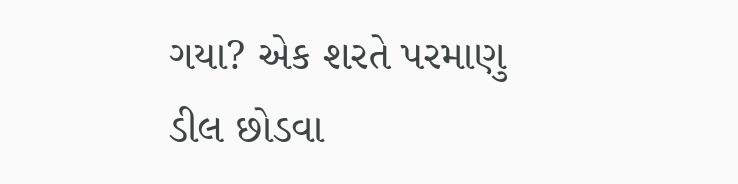ગયા? એક શરતે પરમાણુ ડીલ છોડવા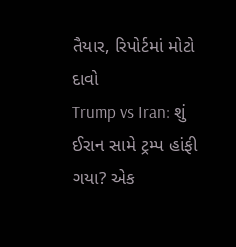તૈયાર, રિપોર્ટમાં મોટો દાવો
Trump vs Iran: શું ઈરાન સામે ટ્રમ્પ હાંફી ગયા? એક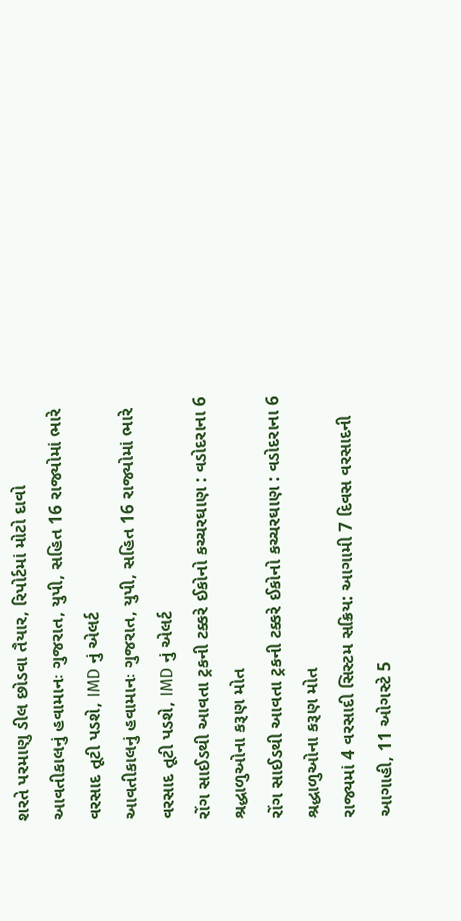શરતે પરમાણુ ડીલ છોડવા તૈયાર, રિપોર્ટમાં મોટો દાવો
આવતીકાલનું હવામાનઃ ગુજરાત, યુપી, સહિત 16 રાજ્યોમાં ભારે વરસાદ તૂટી પડશે, IMD નું એલર્ટ
આવતીકાલનું હવામાનઃ ગુજરાત, યુપી, સહિત 16 રાજ્યોમાં ભારે વરસાદ તૂટી પડશે, IMD નું એલર્ટ
રોંગ સાઈડથી આવતા ટ્રકની ટક્કરે ઈકોનો કચ્ચરઘાણ : વડોદરાના 6 શ્રદ્ધાળુઓના કરૂણ મોત
રોંગ સાઈડથી આવતા ટ્રકની ટક્કરે ઈકોનો કચ્ચરઘાણ : વડોદરાના 6 શ્રદ્ધાળુઓના કરૂણ મોત
રાજ્યમાં 4 વરસાદી સિસ્ટમ સક્રિય: આગામી 7 દિવસ વરસાદની આગાહી, 11 ઓગસ્ટે 5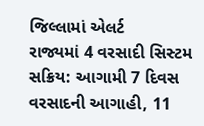જિલ્લામાં એલર્ટ
રાજ્યમાં 4 વરસાદી સિસ્ટમ સક્રિય: આગામી 7 દિવસ વરસાદની આગાહી, 11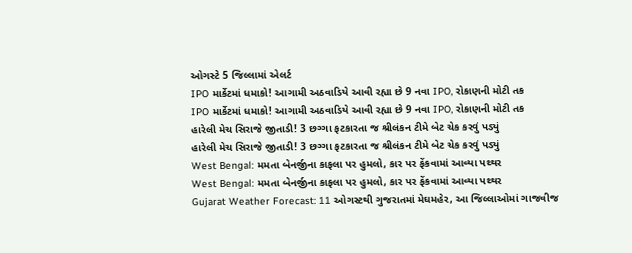ઓગસ્ટે 5 જિલ્લામાં એલર્ટ
IPO માર્કેટમાં ધમાકો! આગામી અઠવાડિયે આવી રહ્યા છે 9 નવા IPO, રોકાણની મોટી તક
IPO માર્કેટમાં ધમાકો! આગામી અઠવાડિયે આવી રહ્યા છે 9 નવા IPO, રોકાણની મોટી તક
હારેલી મેચ સિરાજે જીતાડી! 3 છગ્ગા ફટકારતા જ શ્રીલંકન ટીમે બેટ ચેક કરવું પડ્યું
હારેલી મેચ સિરાજે જીતાડી! 3 છગ્ગા ફટકારતા જ શ્રીલંકન ટીમે બેટ ચેક કરવું પડ્યું
West Bengal: મમતા બેનર્જીના કાફલા પર હુમલો, કાર પર ફેંકવામાં આવ્યા પથ્થર
West Bengal: મમતા બેનર્જીના કાફલા પર હુમલો, કાર પર ફેંકવામાં આવ્યા પથ્થર
Gujarat Weather Forecast: 11 ઓગસ્ટથી ગુજરાતમાં મેઘમહેર, આ જિલ્લાઓમાં ગાજવીજ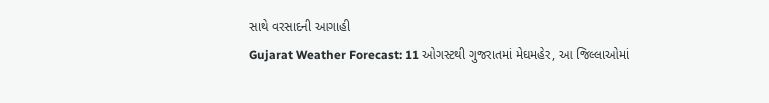સાથે વરસાદની આગાહી
Gujarat Weather Forecast: 11 ઓગસ્ટથી ગુજરાતમાં મેઘમહેર, આ જિલ્લાઓમાં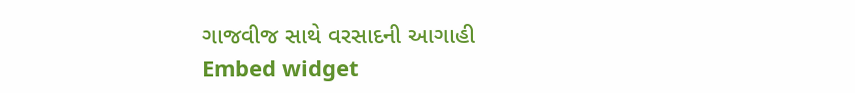ગાજવીજ સાથે વરસાદની આગાહી
Embed widget